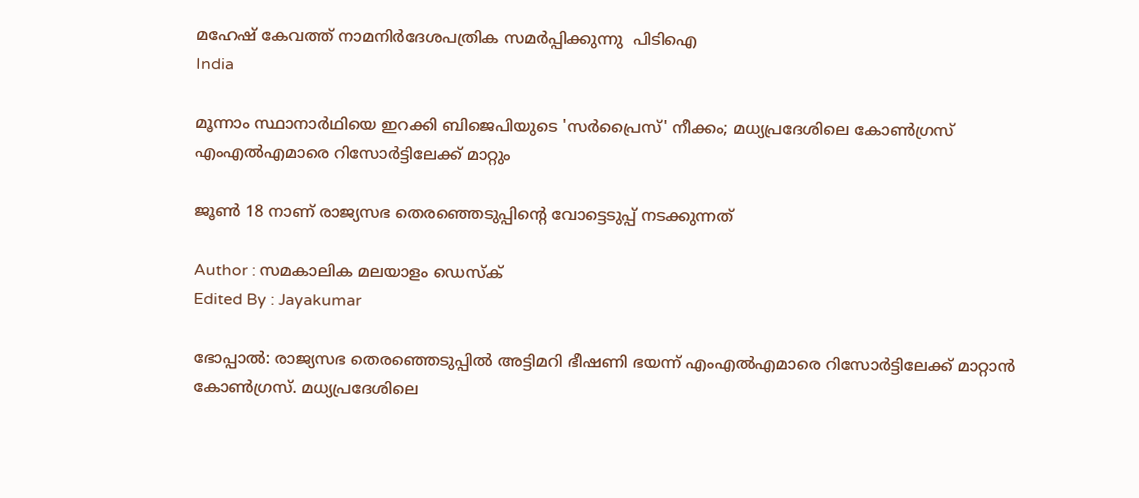മഹേഷ് കേവത്ത് നാമനിർദേശപത്രിക സമർപ്പിക്കുന്നു  പിടിഐ
India

മൂന്നാം സ്ഥാനാര്‍ഥിയെ ഇറക്കി ബിജെപിയുടെ 'സര്‍പ്രൈസ്' നീക്കം; മധ്യപ്രദേശിലെ കോണ്‍ഗ്രസ് എംഎല്‍എമാരെ റിസോര്‍ട്ടിലേക്ക് മാറ്റും

ജൂണ്‍ 18 നാണ് രാജ്യസഭ തെരഞ്ഞെടുപ്പിന്റെ വോട്ടെടുപ്പ് നടക്കുന്നത്

Author : സമകാലിക മലയാളം ഡെസ്ക്
Edited By : Jayakumar

ഭോപ്പാല്‍: രാജ്യസഭ തെരഞ്ഞെടുപ്പില്‍ അട്ടിമറി ഭീഷണി ഭയന്ന് എംഎല്‍എമാരെ റിസോര്‍ട്ടിലേക്ക് മാറ്റാന്‍ കോണ്‍ഗ്രസ്. മധ്യപ്രദേശിലെ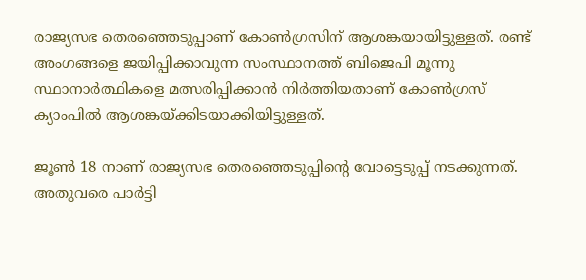രാജ്യസഭ തെരഞ്ഞെടുപ്പാണ് കോണ്‍ഗ്രസിന് ആശങ്കയായിട്ടുള്ളത്. രണ്ട് അംഗങ്ങളെ ജയിപ്പിക്കാവുന്ന സംസ്ഥാനത്ത് ബിജെപി മൂന്നു സ്ഥാനാര്‍ത്ഥികളെ മത്സരിപ്പിക്കാന്‍ നിര്‍ത്തിയതാണ് കോണ്‍ഗ്രസ് ക്യാംപില്‍ ആശങ്കയ്ക്കിടയാക്കിയിട്ടുള്ളത്.

ജൂണ്‍ 18 നാണ് രാജ്യസഭ തെരഞ്ഞെടുപ്പിന്റെ വോട്ടെടുപ്പ് നടക്കുന്നത്. അതുവരെ പാര്‍ട്ടി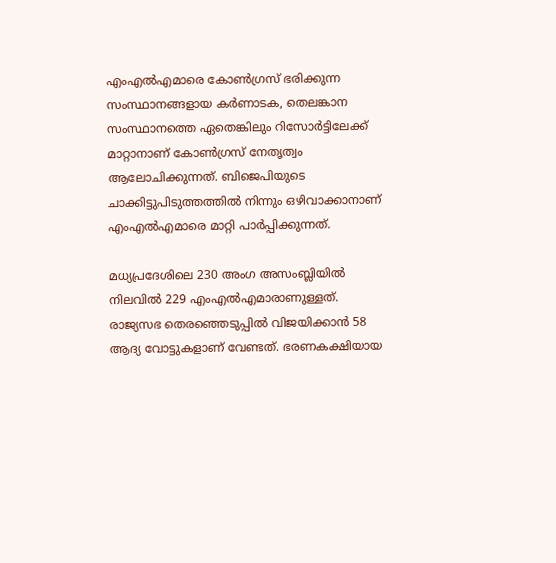എംഎല്‍എമാരെ കോണ്‍ഗ്രസ് ഭരിക്കുന്ന സംസ്ഥാനങ്ങളായ കര്‍ണാടക, തെലങ്കാന സംസ്ഥാനത്തെ ഏതെങ്കിലും റിസോര്‍ട്ടിലേക്ക് മാറ്റാനാണ് കോണ്‍ഗ്രസ് നേതൃത്വം ആലോചിക്കുന്നത്. ബിജെപിയുടെ ചാക്കിട്ടുപിടുത്തത്തില്‍ നിന്നും ഒഴിവാക്കാനാണ് എംഎല്‍എമാരെ മാറ്റി പാര്‍പ്പിക്കുന്നത്.

മധ്യപ്രദേശിലെ 230 അംഗ അസംബ്ലിയില്‍ നിലവില്‍ 229 എംഎല്‍എമാരാണുള്ളത്. രാജ്യസഭ തെരഞ്ഞെടുപ്പില്‍ വിജയിക്കാന്‍ 58 ആദ്യ വോട്ടുകളാണ് വേണ്ടത്. ഭരണകക്ഷിയായ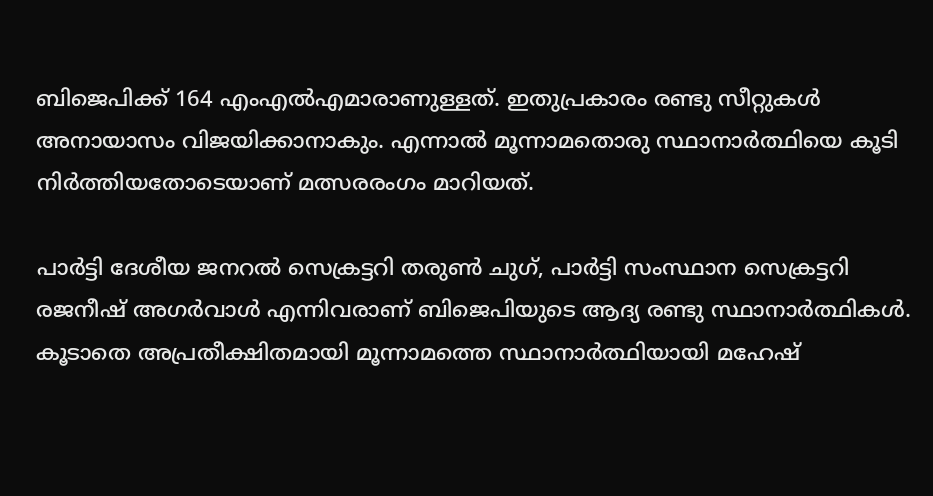ബിജെപിക്ക് 164 എംഎല്‍എമാരാണുള്ളത്. ഇതുപ്രകാരം രണ്ടു സീറ്റുകള്‍ അനായാസം വിജയിക്കാനാകും. എന്നാല്‍ മൂന്നാമതൊരു സ്ഥാനാര്‍ത്ഥിയെ കൂടി നിര്‍ത്തിയതോടെയാണ് മത്സരരംഗം മാറിയത്.

പാര്‍ട്ടി ദേശീയ ജനറല്‍ സെക്രട്ടറി തരുണ്‍ ചുഗ്, പാര്‍ട്ടി സംസ്ഥാന സെക്രട്ടറി രജനീഷ് അഗര്‍വാള്‍ എന്നിവരാണ് ബിജെപിയുടെ ആദ്യ രണ്ടു സ്ഥാനാര്‍ത്ഥികള്‍. കൂടാതെ അപ്രതീക്ഷിതമായി മൂന്നാമത്തെ സ്ഥാനാര്‍ത്ഥിയായി മഹേഷ്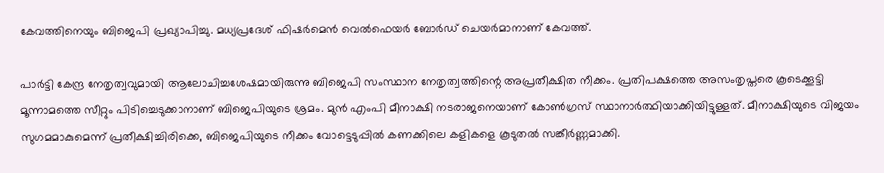കേവത്തിനെയും ബിജെപി പ്രഖ്യാപിച്ചു. മധ്യപ്രദേശ് ഫിഷര്‍മെന്‍ വെല്‍ഫെയര്‍ ബോര്‍ഡ് ചെയര്‍മാനാണ് കേവത്ത്.

പാര്‍ട്ടി കേന്ദ്ര നേതൃത്വവുമായി ആലോചിച്ചശേഷമായിരുന്നു ബിജെപി സംസ്ഥാന നേതൃത്വത്തിന്റെ അപ്രതീക്ഷിത നീക്കം. പ്രതിപക്ഷത്തെ അസംതൃപ്തരെ കൂടെക്കൂട്ടി മൂന്നാമത്തെ സീറ്റും പിടിച്ചെടുക്കാനാണ് ബിജെപിയുടെ ശ്രമം. മുന്‍ എംപി മീനാക്ഷി നടരാജനെയാണ് കോണ്‍ഗ്രസ് സ്ഥാനാര്‍ത്ഥിയാക്കിയിട്ടുള്ളത്. മീനാക്ഷിയുടെ വിജയം സുഗമമാകുമെന്ന് പ്രതീക്ഷിച്ചിരിക്കെ, ബിജെപിയുടെ നീക്കം വോട്ടെടുപ്പില്‍ കണക്കിലെ കളികളെ കൂടുതല്‍ സങ്കീര്‍ണ്ണമാക്കി.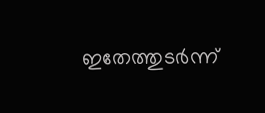ഇതേത്തുടര്‍ന്ന്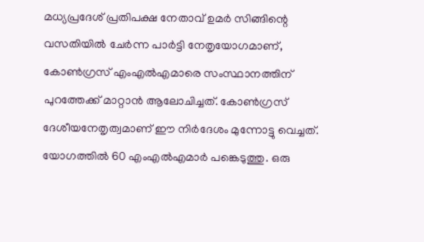മധ്യപ്രദേശ് പ്രതിപക്ഷ നേതാവ് ഉമര്‍ സിങ്ങിന്റെ വസതിയില്‍ ചേര്‍ന്ന പാര്‍ട്ടി നേതൃയോഗമാണ്, കോണ്‍ഗ്രസ് എംഎല്‍എമാരെ സംസ്ഥാനത്തിന് പുറത്തേക്ക് മാറ്റാന്‍ ആലോചിച്ചത്. കോണ്‍ഗ്രസ് ദേശീയനേതൃത്വമാണ് ഈ നിര്‍ദേശം മുന്നോട്ടു വെച്ചത്. യോഗത്തില്‍ 60 എംഎല്‍എമാര്‍ പങ്കെടുത്തു. ഒരു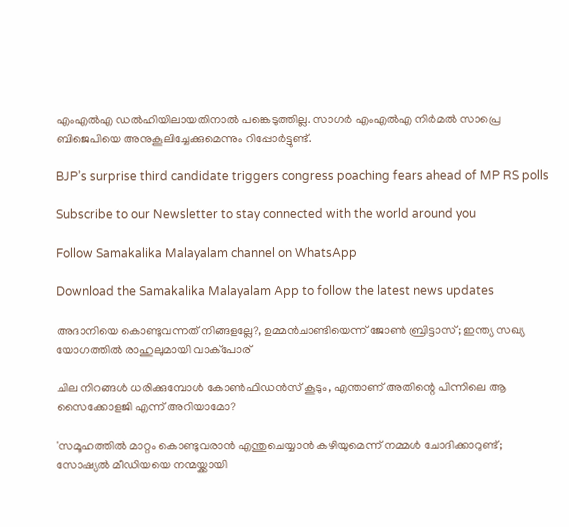എംഎല്‍എ ഡല്‍ഹിയിലായതിനാല്‍ പങ്കെടുത്തില്ല. സാഗര്‍ എംഎല്‍എ നിര്‍മല്‍ സാപ്രെ ബിജെപിയെ അനുകൂലിച്ചേക്കുമെന്നും റിപ്പോര്‍ട്ടുണ്ട്.

BJP’s surprise third candidate triggers congress poaching fears ahead of MP RS polls

Subscribe to our Newsletter to stay connected with the world around you

Follow Samakalika Malayalam channel on WhatsApp

Download the Samakalika Malayalam App to follow the latest news updates

അദാനിയെ കൊണ്ടുവന്നത് നിങ്ങളല്ലേ?, ഉമ്മൻചാണ്ടിയെന്ന് ജോൺ ബ്രിട്ടാസ്; ഇന്ത്യ സഖ്യ യോഗത്തിൽ രാഹുലുമായി വാക്പോര്

ചില നിറങ്ങൾ ധരിക്കുമ്പോൾ കോൺഫിഡൻസ് കൂ‌ടും, എന്താണ് അതിന്റെ പിന്നിലെ ആ സൈക്കോളജി എന്ന് അറിയാമോ?

'സമൂഹത്തിൽ മാറ്റം കൊണ്ടുവരാൻ എന്തുചെയ്യാൻ കഴിയുമെന്ന് നമ്മൾ ചോദിക്കാറുണ്ട്; സോഷ്യൽ മീഡിയയെ നന്മയ്ക്കായി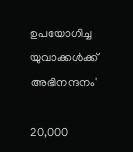ഉപയോഗിച്ച യുവാക്കൾക്ക് അഭിനന്ദനം'

20,000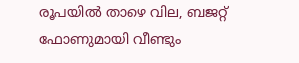രൂപയില്‍ താഴെ വില, ബജറ്റ് ഫോണുമായി വീണ്ടും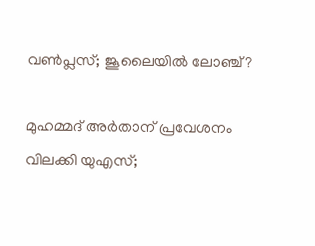വൺപ്ലസ്; ജൂലൈയില്‍ ലോഞ്ച്?

മുഹമ്മദ് അർതാന് പ്രവേശനം വിലക്കി യുഎസ്;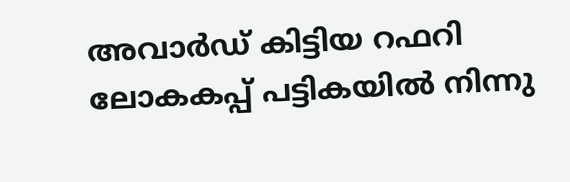അവാർഡ് കിട്ടിയ റഫറി ലോകകപ്പ് പട്ടികയിൽ നിന്നു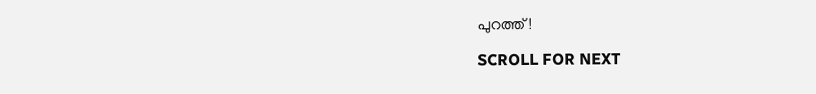പുറത്ത്!

SCROLL FOR NEXT